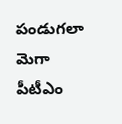పండుగలా మెగా పీటీఎం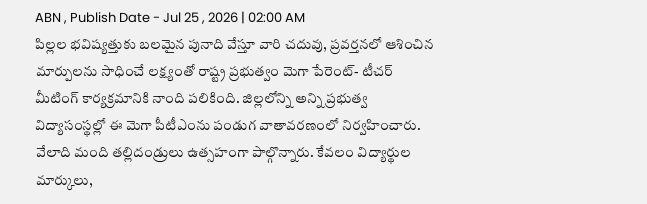ABN , Publish Date - Jul 25 , 2026 | 02:00 AM
పిల్లల భవిష్యత్తుకు బలమైన పునాది వేస్తూ వారి చదువు, ప్రవర్తనలో ఆశించిన మార్పులను సాధించే లక్ష్యంతో రాష్ట్ర ప్రభుత్వం మెగా పేరెంట్- టీచర్ మీటింగ్ కార్యక్రమానికి నాంది పలికింది. జిల్లలోన్ని అన్ని ప్రభుత్వ విద్యాసంస్థల్లో ఈ మెగా పీటీఎంను పండుగ వాతావరణంలో నిర్వహించారు. వేలాది మంది తల్లిదండ్రులు ఉత్సహంగా పాల్గొన్నారు. కేవలం విద్యార్థుల మార్కులు,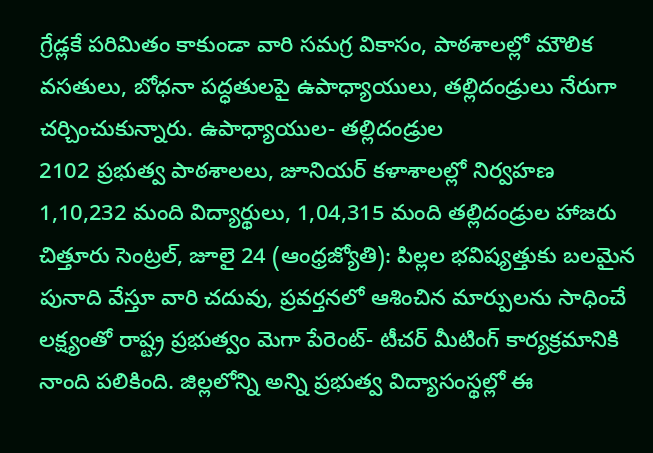గ్రేడ్లకే పరిమితం కాకుండా వారి సమగ్ర వికాసం, పాఠశాలల్లో మౌలిక వసతులు, బోధనా పద్ధతులపై ఉపాధ్యాయులు, తల్లిదండ్రులు నేరుగా చర్చించుకున్నారు. ఉపాధ్యాయుల- తల్లిదండ్రుల
2102 ప్రభుత్వ పాఠశాలలు, జూనియర్ కళాశాలల్లో నిర్వహణ
1,10,232 మంది విద్యార్థులు, 1,04,315 మంది తల్లిదండ్రుల హాజరు
చిత్తూరు సెంట్రల్, జూలై 24 (ఆంధ్రజ్యోతి): పిల్లల భవిష్యత్తుకు బలమైన పునాది వేస్తూ వారి చదువు, ప్రవర్తనలో ఆశించిన మార్పులను సాధించే లక్ష్యంతో రాష్ట్ర ప్రభుత్వం మెగా పేరెంట్- టీచర్ మీటింగ్ కార్యక్రమానికి నాంది పలికింది. జిల్లలోన్ని అన్ని ప్రభుత్వ విద్యాసంస్థల్లో ఈ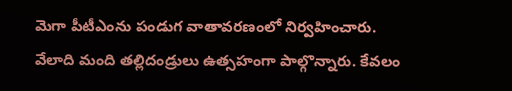మెగా పీటీఎంను పండుగ వాతావరణంలో నిర్వహించారు. వేలాది మంది తల్లిదండ్రులు ఉత్సహంగా పాల్గొన్నారు. కేవలం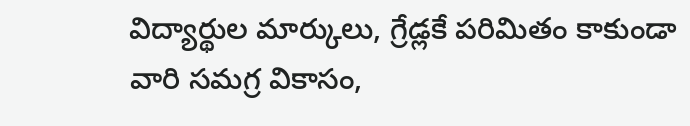విద్యార్థుల మార్కులు, గ్రేడ్లకే పరిమితం కాకుండా వారి సమగ్ర వికాసం,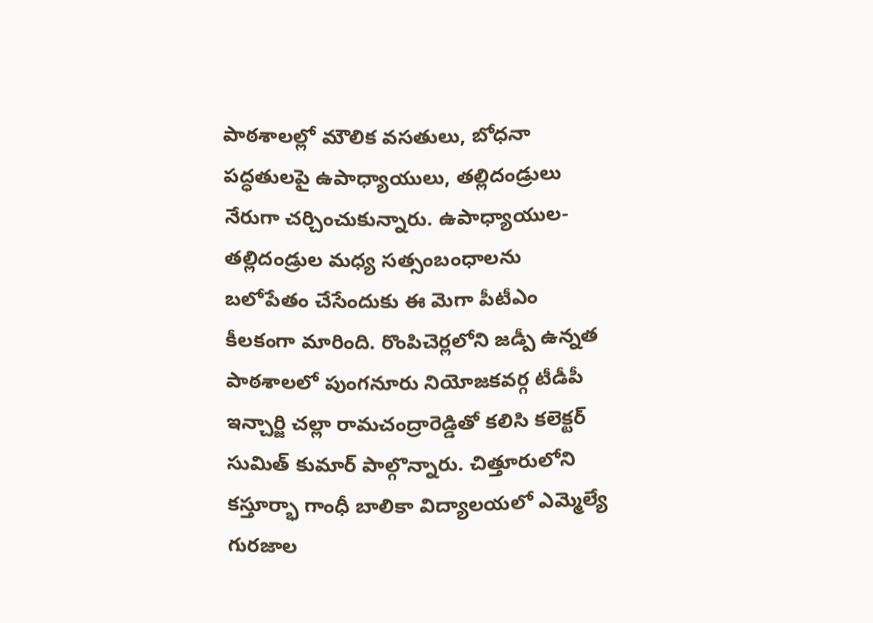పాఠశాలల్లో మౌలిక వసతులు, బోధనా పద్ధతులపై ఉపాధ్యాయులు, తల్లిదండ్రులు నేరుగా చర్చించుకున్నారు. ఉపాధ్యాయుల- తల్లిదండ్రుల మధ్య సత్సంబంధాలను బలోపేతం చేసేందుకు ఈ మెగా పీటీఎం కీలకంగా మారింది. రొంపిచెర్లలోని జడ్పీ ఉన్నత పాఠశాలలో పుంగనూరు నియోజకవర్గ టీడీపీ ఇన్చార్జి చల్లా రామచంద్రారెడ్డితో కలిసి కలెక్టర్ సుమిత్ కుమార్ పాల్గొన్నారు. చిత్తూరులోని కస్తూర్భా గాంధీ బాలికా విద్యాలయలో ఎమ్మెల్యే గురజాల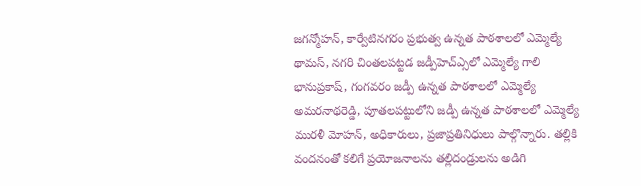జగన్మోహన్, కార్వేటినగరం ప్రభుత్వ ఉన్నత పాఠశాలలో ఎమ్మెల్యే థామస్, నగరి చింతలపట్టడ జడ్పీహెచ్ఎ్సలో ఎమ్మెల్యే గాలి భానుప్రకాష్, గంగవరం జడ్పీ ఉన్నత పాఠశాలలో ఎమ్మెల్యే అమరనాథరెడ్డి, పూతలపట్టులోని జడ్పీ ఉన్నత పాఠశాలలో ఎమ్మెల్యే మురళీ మోహన్, అధికారులు, ప్రజాప్రతినిధులు పాల్గొన్నారు. తల్లికి వందనంతో కలిగే ప్రయోజనాలను తల్లిదండ్రులను అడిగి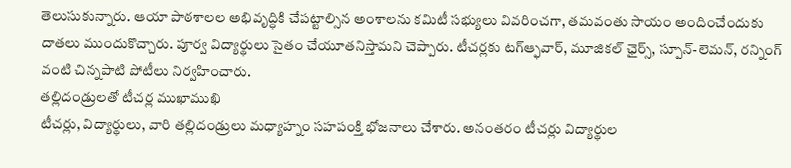తెలుసుకున్నారు. ఆయా పాఠశాలల అభివృద్ధికి చేపట్టాల్సిన అంశాలను కమిటీ సభ్యులు వివరించగా, తమవంతు సాయం అందించేందుకు దాతలు ముందుకొచ్చారు. పూర్వ విద్యార్థులు సైతం చేయూతనిస్తామని చెప్పారు. టీచర్లకు టగ్ఆ్ఫవార్, మూజికల్ ఛైర్స్, స్పూన్-లెమన్, రన్నింగ్ వంటి చిన్నపాటి పోటీలు నిర్వహించారు.
తల్లిదండ్రులతో టీచర్ల ముఖాముఖి
టీచర్లు, విద్యార్థులు, వారి తల్లిదండ్రులు మధ్యాహ్నం సహపంక్తి భోజనాలు చేశారు. అనంతరం టీచర్లు విద్యార్థుల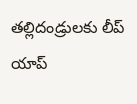తల్లిదండ్రులకు లీప్ యాప్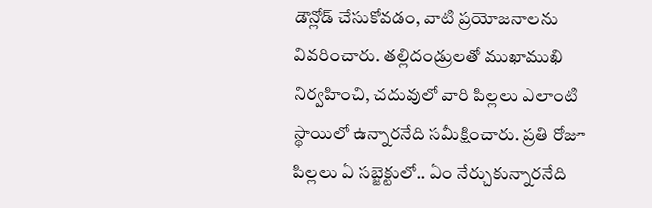డౌన్లోడ్ చేసుకోవడం, వాటి ప్రయోజనాలను వివరించారు. తల్లిదండ్రులతో ముఖాముఖి నిర్వహించి, చదువులో వారి పిల్లలు ఎలాంటి స్థాయిలో ఉన్నారనేది సమీక్షించారు. ప్రతి రోజూ పిల్లలు ఏ సబ్జెక్టులో.. ఏం నేర్చుకున్నారనేది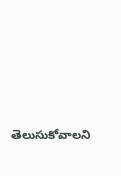తెలుసుకోవాలని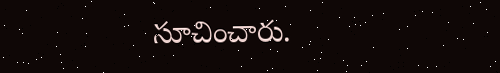సూచించారు.